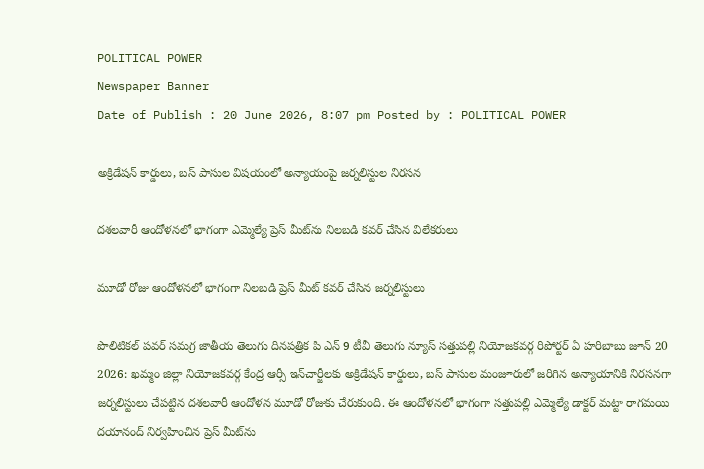POLITICAL POWER
Newspaper Banner
Date of Publish : 20 June 2026, 8:07 pm Posted by : POLITICAL POWER

అక్రిడేషన్ కార్డులు, బస్ పాసుల విషయంలో అన్యాయంపై జర్నలిస్టుల నిరసన

దశలవారీ ఆందోళనలో భాగంగా ఎమ్మెల్యే ప్రెస్ మీట్‌ను నిలబడి కవర్ చేసిన విలేకరులు

మూడో రోజు ఆందోళనలో భాగంగా నిలబడి ప్రెస్ మీట్ కవర్ చేసిన జర్నలిస్టులు

పొలిటికల్ పవర్ సమగ్ర జాతీయ తెలుగు దినపత్రిక పి ఎన్ 9 టీవీ తెలుగు న్యూస్ సత్తుపల్లి నియోజకవర్గ రిపోర్టర్ ఏ హరిబాబు జూన్ 20 2026: ఖమ్మం జిల్లా నియోజకవర్గ కేంద్ర ఆర్సీ ఇన్‌చార్జీలకు అక్రిడేషన్ కార్డులు, బస్ పాసుల మంజూరులో జరిగిన అన్యాయానికి నిరసనగా జర్నలిస్టులు చేపట్టిన దశలవారీ ఆందోళన మూడో రోజుకు చేరుకుంది. ఈ ఆందోళనలో భాగంగా సత్తుపల్లి ఎమ్మెల్యే డాక్టర్ మట్టా రాగమయి దయానంద్ నిర్వహించిన ప్రెస్ మీట్‌ను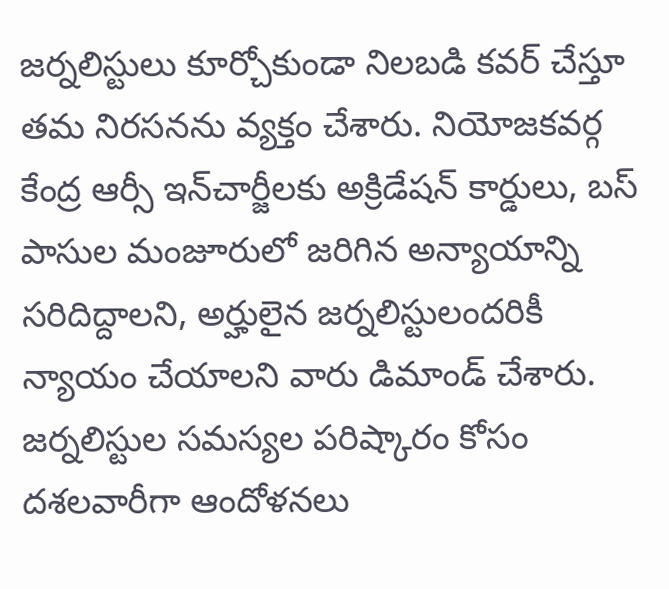జర్నలిస్టులు కూర్చోకుండా నిలబడి కవర్ చేస్తూ తమ నిరసనను వ్యక్తం చేశారు. నియోజకవర్గ కేంద్ర ఆర్సీ ఇన్‌చార్జీలకు అక్రిడేషన్ కార్డులు, బస్ పాసుల మంజూరులో జరిగిన అన్యాయాన్ని సరిదిద్దాలని, అర్హులైన జర్నలిస్టులందరికీ న్యాయం చేయాలని వారు డిమాండ్ చేశారు. జర్నలిస్టుల సమస్యల పరిష్కారం కోసం దశలవారీగా ఆందోళనలు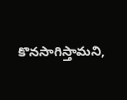కొనసాగిస్తామని,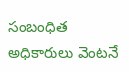సంబంధిత అధికారులు వెంటనే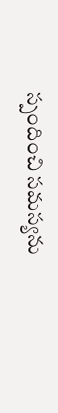స్పందించి సమస్యను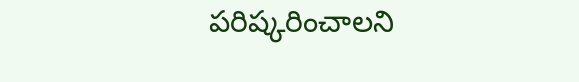పరిష్కరించాలని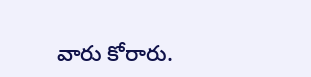వారు కోరారు.